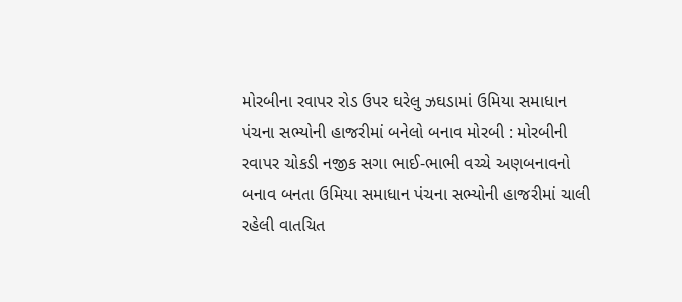મોરબીના રવાપર રોડ ઉપર ઘરેલુ ઝઘડામાં ઉમિયા સમાધાન પંચના સભ્યોની હાજરીમાં બનેલો બનાવ મોરબી : મોરબીની રવાપર ચોકડી નજીક સગા ભાઈ-ભાભી વચ્ચે અણબનાવનો બનાવ બનતા ઉમિયા સમાધાન પંચના સભ્યોની હાજરીમાં ચાલી રહેલી વાતચિત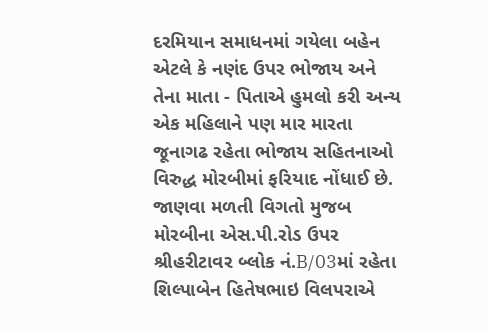દરમિયાન સમાધનમાં ગયેલા બહેન એટલે કે નણંદ ઉપર ભોજાય અને તેના માતા - પિતાએ હુમલો કરી અન્ય એક મહિલાને પણ માર મારતા જૂનાગઢ રહેતા ભોજાય સહિતનાઓ વિરુદ્ધ મોરબીમાં ફરિયાદ નોંધાઈ છે. જાણવા મળતી વિગતો મુજબ મોરબીના એસ.પી.રોડ ઉપર શ્રીહરીટાવર બ્લોક નં.B/03માં રહેતા શિલ્પાબેન હિતેષભાઇ વિલપરાએ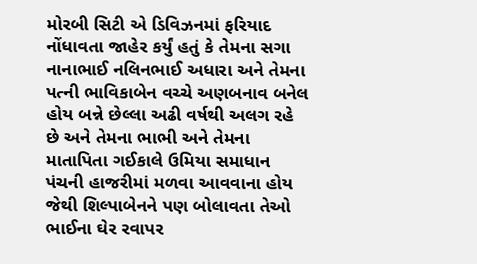મોરબી સિટી એ ડિવિઝનમાં ફરિયાદ નોંધાવતા જાહેર કર્યું હતું કે તેમના સગા નાનાભાઈ નલિનભાઈ અધારા અને તેમના પત્ની ભાવિકાબેન વચ્ચે અણબનાવ બનેલ હોય બન્ને છેલ્લા અઢી વર્ષથી અલગ રહે છે અને તેમના ભાભી અને તેમના માતાપિતા ગઈકાલે ઉમિયા સમાધાન પંચની હાજરીમાં મળવા આવવાના હોય જેથી શિલ્પાબેનને પણ બોલાવતા તેઓ ભાઈના ઘેર રવાપર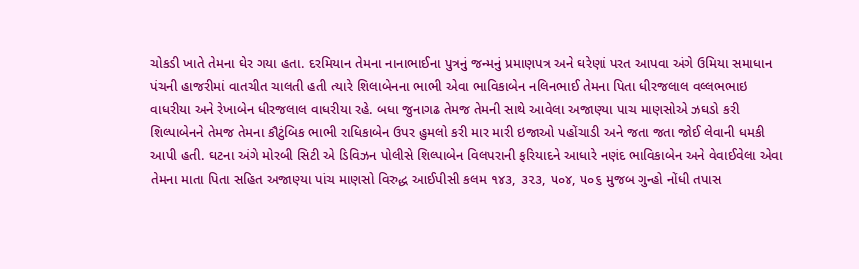ચોકડી ખાતે તેમના ઘેર ગયા હતા. દરમિયાન તેમના નાનાભાઈના પુત્રનું જન્મનું પ્રમાણપત્ર અને ઘરેણાં પરત આપવા અંગે ઉમિયા સમાધાન પંચની હાજરીમાં વાતચીત ચાલતી હતી ત્યારે શિલાબેનના ભાભી એવા ભાવિકાબેન નલિનભાઈ તેમના પિતા ધીરજલાલ વલ્લભભાઇ વાધરીયા અને રેખાબેન ધીરજલાલ વાધરીયા રહે. બધા જુનાગઢ તેમજ તેમની સાથે આવેલા અજાણ્યા પાચ માણસોએ ઝઘડો કરી શિલ્પાબેનને તેમજ તેમના કૌટુંબિક ભાભી રાધિકાબેન ઉપર હુમલો કરી માર મારી ઇજાઓ પહોંચાડી અને જતા જતા જોઈ લેવાની ધમકી આપી હતી. ઘટના અંગે મોરબી સિટી એ ડિવિઝન પોલીસે શિલ્પાબેન વિલપરાની ફરિયાદને આધારે નણંદ ભાવિકાબેન અને વેવાઈવેલા એવા તેમના માતા પિતા સહિત અજાણ્યા પાંચ માણસો વિરુદ્ધ આઈપીસી કલમ ૧૪૩, ૩૨૩, ૫૦૪, ૫૦૬ મુજબ ગુન્હો નોંધી તપાસ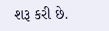શરૂ કરી છે.